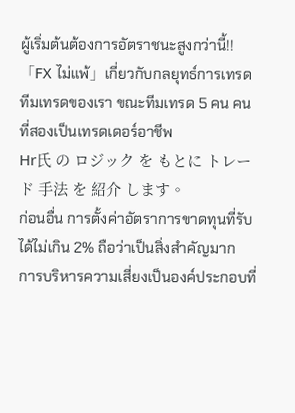ผู้เริ่มต้นต้องการอัตราชนะสูงกว่านี้!!
「FX ไม่แพ้」เกี่ยวกับกลยุทธ์การเทรด
ทีมเทรดของเรา ขณะทีมเทรด 5 คน คนที่สองเป็นเทรดเดอร์อาชีพ
Hr氏 の ロジック を もとに トレード 手法 を 紹介 します。
ก่อนอื่น การตั้งค่าอัตราการขาดทุนที่รับได้ไม่เกิน 2% ถือว่าเป็นสิ่งสำคัญมาก
การบริหารความเสี่ยงเป็นองค์ประกอบที่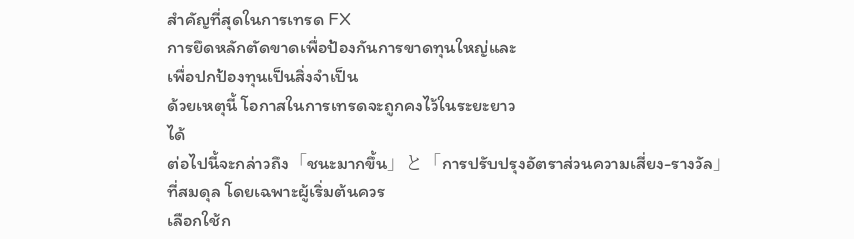สำคัญที่สุดในการเทรด FX
การยึดหลักตัดขาดเพื่อป้องกันการขาดทุนใหญ่และ
เพื่อปกป้องทุนเป็นสิ่งจำเป็น
ด้วยเหตุนี้ โอกาสในการเทรดจะถูกคงไว้ในระยะยาว
ได้
ต่อไปนี้จะกล่าวถึง「ชนะมากขึ้น」と「การปรับปรุงอัตราส่วนความเสี่ยง-รางวัล」
ที่สมดุล โดยเฉพาะผู้เริ่มต้นควร
เลือกใช้ก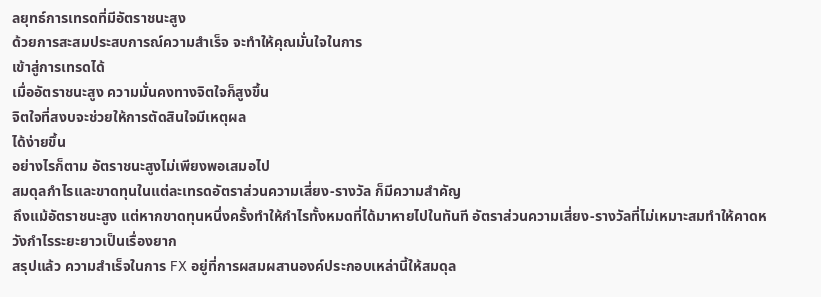ลยุทธ์การเทรดที่มีอัตราชนะสูง
ด้วยการสะสมประสบการณ์ความสำเร็จ จะทำให้คุณมั่นใจในการ
เข้าสู่การเทรดได้
เมื่ออัตราชนะสูง ความมั่นคงทางจิตใจก็สูงขึ้น
จิตใจที่สงบจะช่วยให้การตัดสินใจมีเหตุผล
ได้ง่ายขึ้น
อย่างไรก็ตาม อัตราชนะสูงไม่เพียงพอเสมอไป
สมดุลกำไรและขาดทุนในแต่ละเทรดอัตราส่วนความเสี่ยง-รางวัล ก็มีความสำคัญ
ถึงแม้อัตราชนะสูง แต่หากขาดทุนหนึ่งครั้งทำให้กำไรทั้งหมดที่ได้มาหายไปในทันที อัตราส่วนความเสี่ยง-รางวัลที่ไม่เหมาะสมทำให้คาดหวังกำไรระยะยาวเป็นเรื่องยาก
สรุปแล้ว ความสำเร็จในการ FX อยู่ที่การผสมผสานองค์ประกอบเหล่านี้ให้สมดุล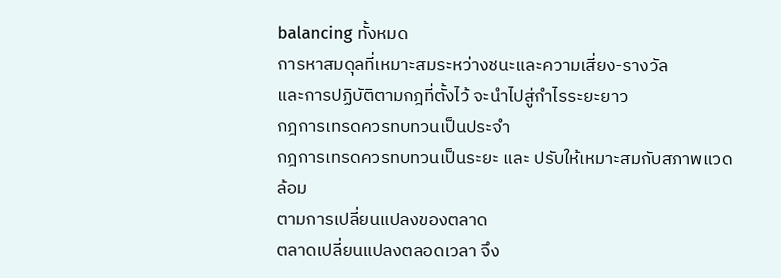balancing ทั้งหมด
การหาสมดุลที่เหมาะสมระหว่างชนะและความเสี่ยง-รางวัล
และการปฏิบัติตามกฎที่ตั้งไว้ จะนำไปสู่กำไรระยะยาว
กฎการเทรดควรทบทวนเป็นประจำ
กฎการเทรดควรทบทวนเป็นระยะ และ ปรับให้เหมาะสมกับสภาพแวดล้อม
ตามการเปลี่ยนแปลงของตลาด
ตลาดเปลี่ยนแปลงตลอดเวลา จึง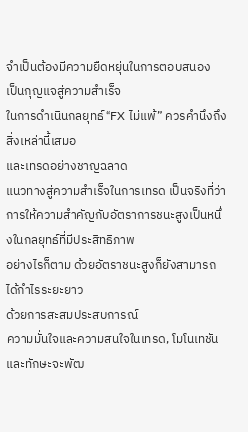จำเป็นต้องมีความยืดหยุ่นในการตอบสนอง
เป็นกุญแจสู่ความสำเร็จ
ในการดำเนินกลยุทธ์ “FX ไม่แพ้” ควรคำนึงถึงสิ่งเหล่านี้เสมอ
และเทรดอย่างชาญฉลาด
แนวทางสู่ความสำเร็จในการเทรด เป็นจริงที่ว่า การให้ความสำคัญกับอัตราการชนะสูงเป็นหนึ่งในกลยุทธ์ที่มีประสิทธิภาพ
อย่างไรก็ตาม ด้วยอัตราชนะสูงก็ยังสามารถได้กำไรระยะยาว
ด้วยการสะสมประสบการณ์
ความมั่นใจและความสนใจในเทรด, โมโนเทชัน
และทักษะจะพัฒ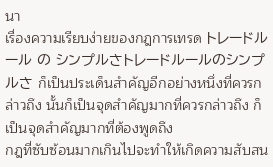นา
เรื่องความเรียบง่ายของกฎการเทรด トレードルール の シンプルさトレードルールのシンプルさ ก็เป็นประเด็นสำคัญอีกอย่างหนึ่งที่ควรกล่าวถึง นั้นก็เป็นจุดสำคัญมากที่ควรกล่าวถึง ก็เป็นจุดสำคัญมากที่ต้องพูดถึง
กฎที่ซับซ้อนมากเกินไปจะทำให้เกิดความสับสน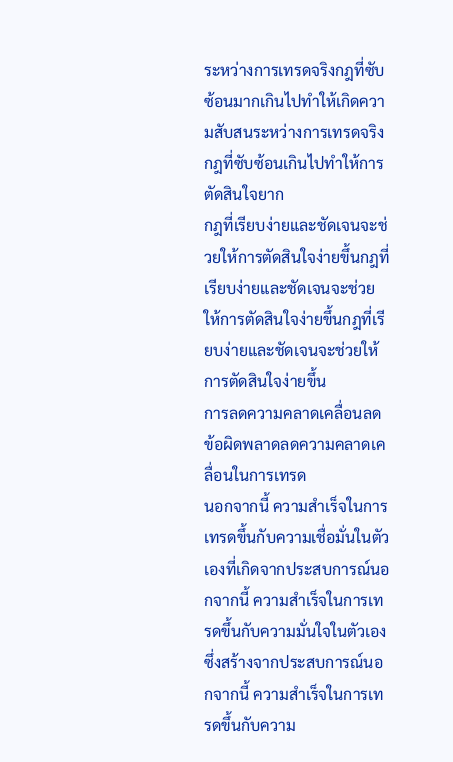ระหว่างการเทรดจริงกฎที่ซับซ้อนมากเกินไปทำให้เกิดความสับสนระหว่างการเทรดจริงกฎที่ซับซ้อนเกินไปทำให้การตัดสินใจยาก
กฎที่เรียบง่ายและชัดเจนจะช่วยให้การตัดสินใจง่ายขึ้นกฎที่เรียบง่ายและชัดเจนจะช่วยให้การตัดสินใจง่ายขึ้นกฎที่เรียบง่ายและชัดเจนจะช่วยให้การตัดสินใจง่ายขึ้น
การลดความคลาดเคลื่อนลดข้อผิดพลาดลดความคลาดเคลื่อนในการเทรด
นอกจากนี้ ความสำเร็จในการเทรดขึ้นกับความเชื่อมั่นในตัวเองที่เกิดจากประสบการณ์นอกจากนี้ ความสำเร็จในการเทรดขึ้นกับความมั่นใจในตัวเองซึ่งสร้างจากประสบการณ์นอกจากนี้ ความสำเร็จในการเทรดขึ้นกับความ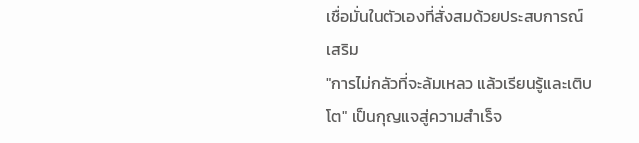เชื่อมั่นในตัวเองที่สั่งสมด้วยประสบการณ์
เสริม
"การไม่กลัวที่จะล้มเหลว แล้วเรียนรู้และเติบโต" เป็นกุญแจสู่ความสำเร็จ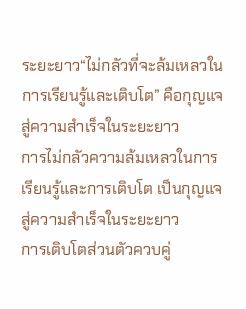ระยะยาว“ไม่กลัวที่จะล้มเหลวในการเรียนรู้และเติบโต” คือกุญแจสู่ความสำเร็จในระยะยาว
การไม่กลัวความล้มเหลวในการเรียนรู้และการเติบโต เป็นกุญแจสู่ความสำเร็จในระยะยาว
การเติบโตส่วนตัวควบคู่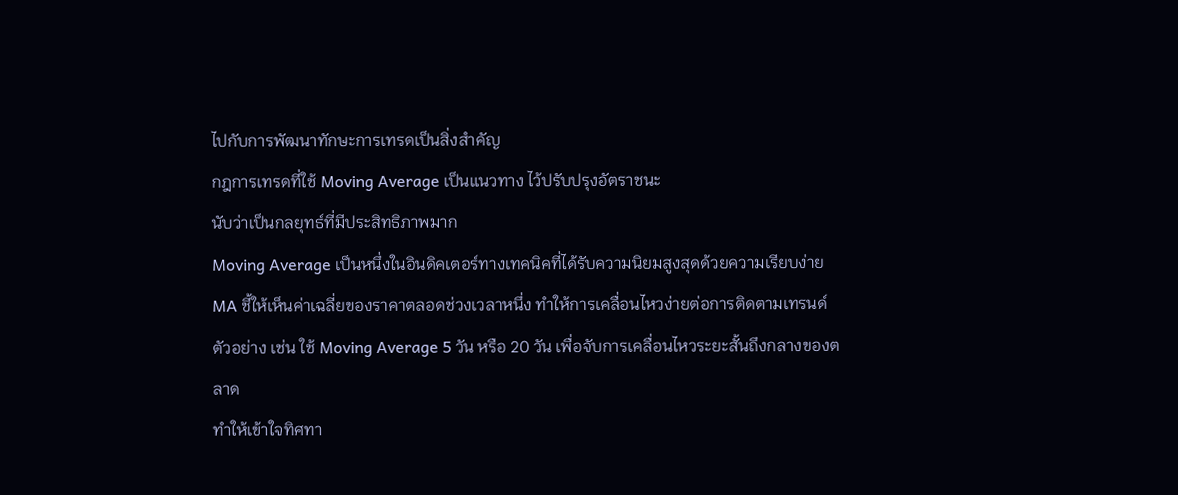ไปกับการพัฒนาทักษะการเทรดเป็นสิ่งสำคัญ
กฎการเทรดที่ใช้ Moving Average เป็นแนวทาง ไว้ปรับปรุงอัตราชนะ
นับว่าเป็นกลยุทธ์ที่มีประสิทธิภาพมาก
Moving Average เป็นหนึ่งในอินดิคเตอร์ทางเทคนิคที่ได้รับความนิยมสูงสุดด้วยความเรียบง่าย
MA ชี้ให้เห็นค่าเฉลี่ยของราคาตลอดช่วงเวลาหนึ่ง ทำให้การเคลื่อนไหวง่ายต่อการติดตามเทรนด์
ตัวอย่าง เช่น ใช้ Moving Average 5 วัน หรือ 20 วัน เพื่อจับการเคลื่อนไหวระยะสั้นถึงกลางของตลาด
ทำให้เข้าใจทิศทา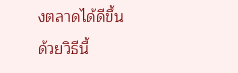งตลาดได้ดีขึ้น
ด้วยวิธีนี้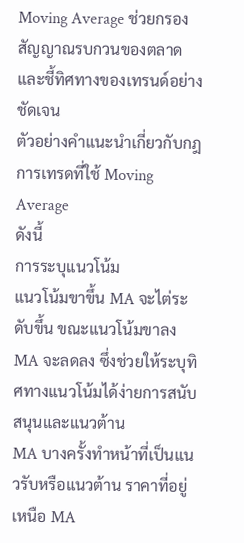Moving Average ช่วยกรองสัญญาณรบกวนของตลาดและชี้ทิศทางของเทรนด์อย่างชัดเจน
ตัวอย่างคำแนะนำเกี่ยวกับกฎการเทรดที่ใช้ Moving Average
ดังนี้
การระบุแนวโน้ม
แนวโน้มขาขึ้น MA จะไต่ระดับขึ้น ขณะแนวโน้มขาลง MA จะลดลง ซึ่งช่วยให้ระบุทิศทางแนวโน้มได้ง่ายการสนับสนุนและแนวต้าน
MA บางครั้งทำหน้าที่เป็นแนวรับหรือแนวต้าน ราคาที่อยู่เหนือ MA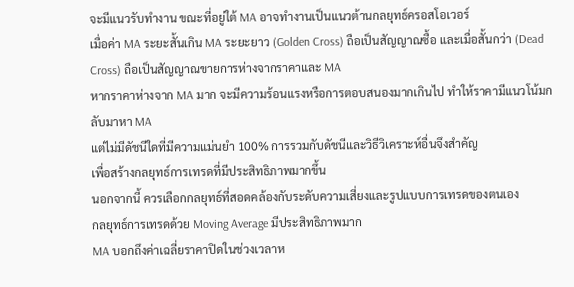จะมีแนวรับทำงาน ขณะที่อยู่ใต้ MA อาจทำงานเป็นแนวต้านกลยุทธ์ครอสโอเวอร์
เมื่อค่า MA ระยะสั้นเกิน MA ระยะยาว (Golden Cross) ถือเป็นสัญญาณซื้อ และเมื่อสั้นกว่า (Dead Cross) ถือเป็นสัญญาณขายการห่างจากราคาและ MA
หากราคาห่างจาก MA มาก จะมีความร้อนแรงหรือการตอบสนองมากเกินไป ทำให้ราคามีแนวโน้มกลับมาหา MA
แต่ไม่มีดัชนีใดที่มีความแม่นยำ 100% การรวมกับดัชนีและวิธีวิเคราะห์อื่นจึงสำคัญ
เพื่อสร้างกลยุทธ์การเทรดที่มีประสิทธิภาพมากขึ้น
นอกจากนี้ ควรเลือกกลยุทธ์ที่สอดคล้องกับระดับความเสี่ยงและรูปแบบการเทรดของตนเอง
กลยุทธ์การเทรดด้วย Moving Average มีประสิทธิภาพมาก
MA บอกถึงค่าเฉลี่ยราคาปิดในช่วงเวลาห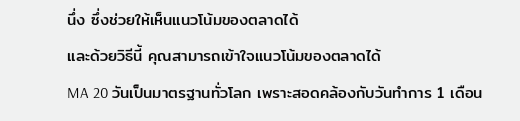นึ่ง ซึ่งช่วยให้เห็นแนวโน้มของตลาดได้
และด้วยวิธีนี้ คุณสามารถเข้าใจแนวโน้มของตลาดได้
MA 20 วันเป็นมาตรฐานทั่วโลก เพราะสอดคล้องกับวันทำการ 1 เดือน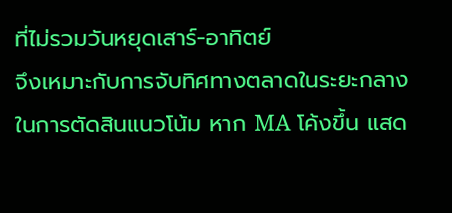ที่ไม่รวมวันหยุดเสาร์-อาทิตย์
จึงเหมาะกับการจับทิศทางตลาดในระยะกลาง
ในการตัดสินแนวโน้ม หาก MA โค้งขึ้น แสด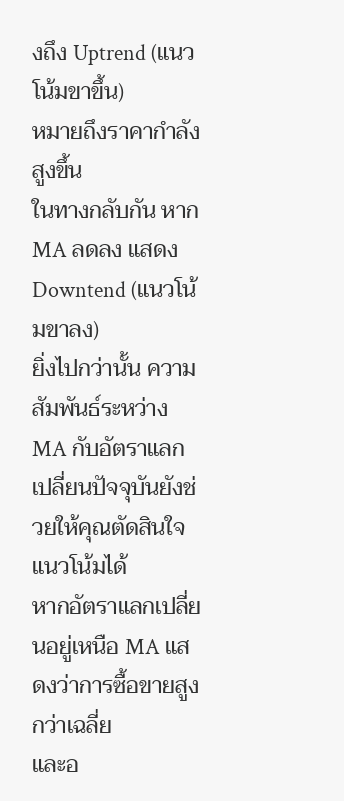งถึง Uptrend (แนวโน้มขาขึ้น)
หมายถึงราคากำลังสูงขึ้น
ในทางกลับกัน หาก MA ลดลง แสดง Downtend (แนวโน้มขาลง)
ยิ่งไปกว่านั้น ความสัมพันธ์ระหว่าง MA กับอัตราแลกเปลี่ยนปัจจุบันยังช่วยให้คุณตัดสินใจแนวโน้มได้
หากอัตราแลกเปลี่ยนอยู่เหนือ MA แสดงว่าการซื้อขายสูงกว่าเฉลี่ย
และอ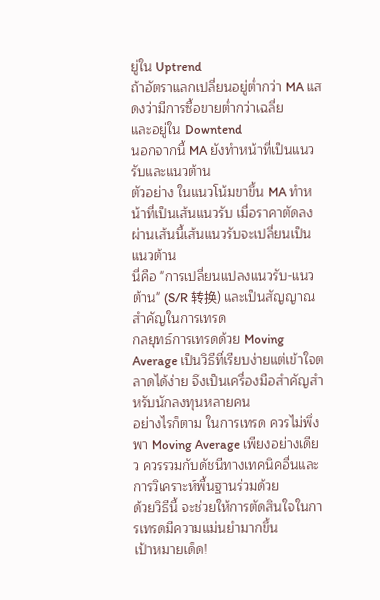ยู่ใน Uptrend
ถ้าอัตราแลกเปลี่ยนอยู่ต่ำกว่า MA แสดงว่ามีการซื้อขายต่ำกว่าเฉลี่ย
และอยู่ใน Downtend
นอกจากนี้ MA ยังทำหน้าที่เป็นแนวรับและแนวต้าน
ตัวอย่าง ในแนวโน้มขาขึ้น MA ทำหน้าที่เป็นเส้นแนวรับ เมื่อราคาตัดลงผ่านเส้นนี้เส้นแนวรับจะเปลี่ยนเป็นแนวต้าน
นี่คือ "การเปลี่ยนแปลงแนวรับ-แนวต้าน" (S/R 转换) และเป็นสัญญาณสำคัญในการเทรด
กลยุทธ์การเทรดด้วย Moving Average เป็นวิธีที่เรียบง่ายแต่เข้าใจตลาดได้ง่าย จึงเป็นเครื่องมือสำคัญสำหรับนักลงทุนหลายคน
อย่างไรก็ตาม ในการเทรด ควรไม่พึ่งพา Moving Average เพียงอย่างเดียว ควรรวมกับดัชนีทางเทคนิคอื่นและการวิเคราะห์พื้นฐานร่วมด้วย
ด้วยวิธีนี้ จะช่วยให้การตัดสินใจในการเทรดมีความแม่นยำมากขึ้น
เป้าหมายเด็ด!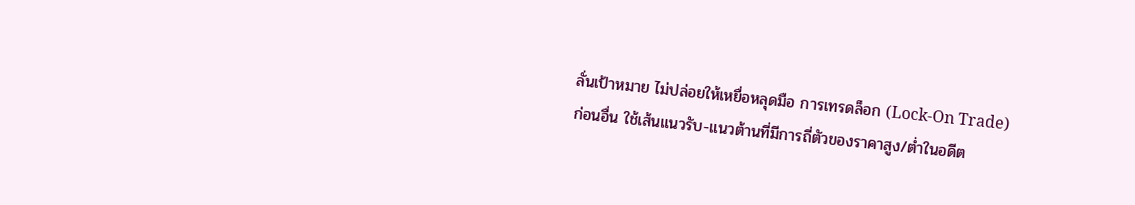ลั่นเป้าหมาย ไม่ปล่อยให้เหยื่อหลุดมือ การเทรดล็อก (Lock-On Trade)
ก่อนอื่น ใช้เส้นแนวรับ-แนวต้านที่มีการถี่ตัวของราคาสูง/ต่ำในอดีต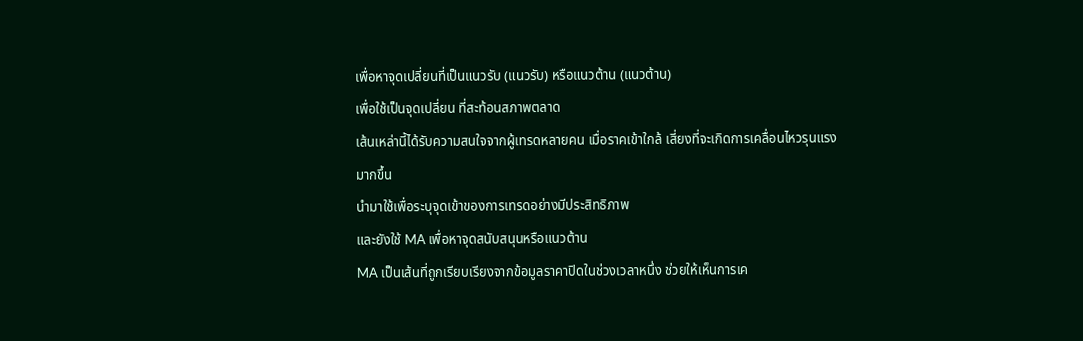เพื่อหาจุดเปลี่ยนที่เป็นแนวรับ (แนวรับ) หรือแนวต้าน (แนวต้าน)
เพื่อใช้เป็นจุดเปลี่ยน ที่สะท้อนสภาพตลาด
เส้นเหล่านี้ได้รับความสนใจจากผู้เทรดหลายคน เมื่อราคเข้าใกล้ เสี่ยงที่จะเกิดการเคลื่อนไหวรุนแรง
มากขึ้น
นำมาใช้เพื่อระบุจุดเข้าของการเทรดอย่างมีประสิทธิภาพ
และยังใช้ MA เพื่อหาจุดสนับสนุนหรือแนวต้าน
MA เป็นเส้นที่ถูกเรียบเรียงจากข้อมูลราคาปิดในช่วงเวลาหนึ่ง ช่วยให้เห็นการเค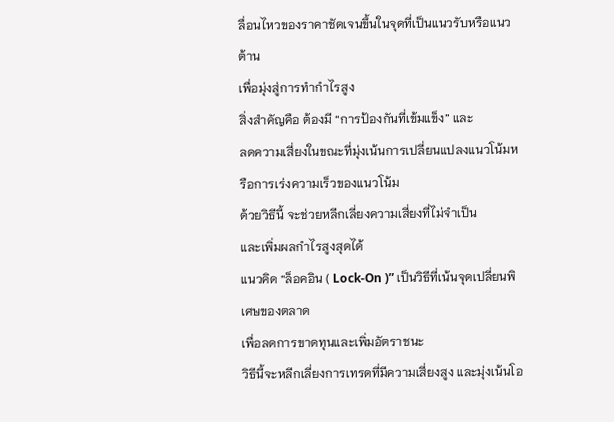ลื่อนไหวของราคาชัดเจนขึ้นในจุดที่เป็นแนวรับหรือแนวต้าน
เพื่อมุ่งสู่การทำกำไรสูง
สิ่งสำคัญคือ ต้องมี “การป้องกันที่เข้มแข็ง” และ
ลดความเสี่ยงในขณะที่มุ่งเน้นการเปลี่ยนแปลงแนวโน้มหรือการเร่งความเร็วของแนวโน้ม
ด้วยวิธีนี้ จะช่วยหลีกเลี่ยงความเสี่ยงที่ไม่จำเป็น
และเพิ่มผลกำไรสูงสุดได้
แนวคิด “ล็อคอิน ( Lock-On )” เป็นวิธีที่เน้นจุดเปลี่ยนพิเศษของตลาด
เพื่อลดการขาดทุนและเพิ่มอัตราชนะ
วิธีนี้จะหลีกเลี่ยงการเทรดที่มีความเสี่ยงสูง และมุ่งเน้นโอ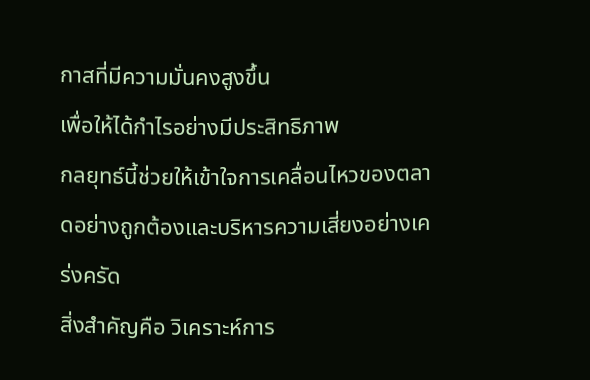กาสที่มีความมั่นคงสูงขึ้น
เพื่อให้ได้กำไรอย่างมีประสิทธิภาพ
กลยุทธ์นี้ช่วยให้เข้าใจการเคลื่อนไหวของตลาดอย่างถูกต้องและบริหารความเสี่ยงอย่างเคร่งครัด
สิ่งสำคัญคือ วิเคราะห์การ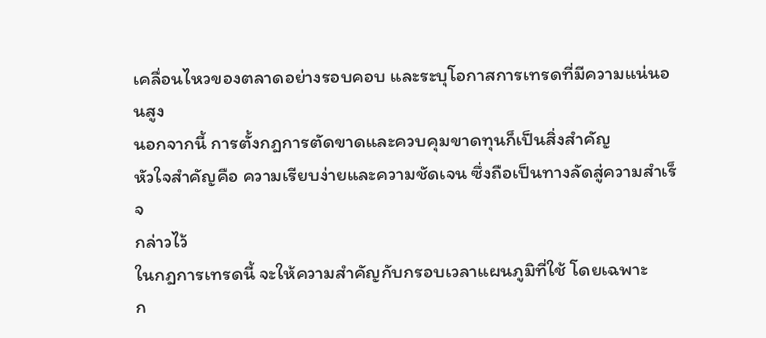เคลื่อนไหวของตลาดอย่างรอบคอบ และระบุโอกาสการเทรดที่มีความแน่นอนสูง
นอกจากนี้ การตั้งกฎการตัดขาดและควบคุมขาดทุนก็เป็นสิ่งสำคัญ
หัวใจสำคัญคือ ความเรียบง่ายและความชัดเจน ซึ่งถือเป็นทางลัดสู่ความสำเร็จ
กล่าวไว้
ในกฎการเทรดนี้ จะให้ความสำคัญกับกรอบเวลาแผนภูมิที่ใช้ โดยเฉพาะ
ก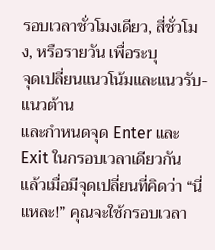รอบเวลาชั่วโมงเดียว, สี่ชั่วโมง, หรือรายวัน เพื่อระบุ
จุดเปลี่ยนแนวโน้มและแนวรับ-แนวต้าน
และกำหนดจุด Enter และ Exit ในกรอบเวลาเดียวกัน
แล้วเมื่อมีจุดเปลี่ยนที่คิดว่า “นี่แหละ!” คุณจะใช้กรอบเวลา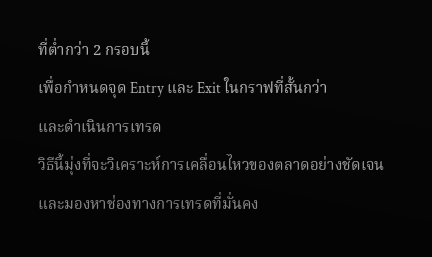ที่ต่ำกว่า 2 กรอบนี้
เพื่อกำหนดจุด Entry และ Exit ในกราฟที่สั้นกว่า
และดำเนินการเทรด
วิธีนี้มุ่งที่จะวิเคราะห์การเคลื่อนไหวของตลาดอย่างชัดเจน
และมองหาช่องทางการเทรดที่มั่นคง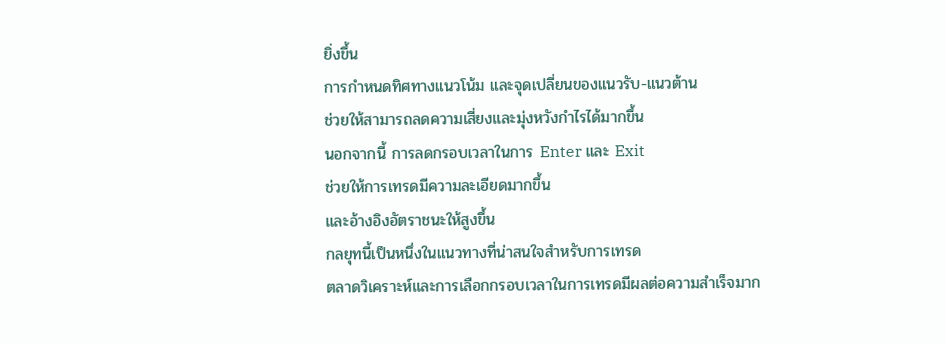ยิ่งขึ้น
การกำหนดทิศทางแนวโน้ม และจุดเปลี่ยนของแนวรับ-แนวต้าน
ช่วยให้สามารถลดความเสี่ยงและมุ่งหวังกำไรได้มากขึ้น
นอกจากนี้ การลดกรอบเวลาในการ Enter และ Exit
ช่วยให้การเทรดมีความละเอียดมากขึ้น
และอ้างอิงอัตราชนะให้สูงขึ้น
กลยุทนี้เป็นหนึ่งในแนวทางที่น่าสนใจสำหรับการเทรด
ตลาดวิเคราะห์และการเลือกกรอบเวลาในการเทรดมีผลต่อความสำเร็จมาก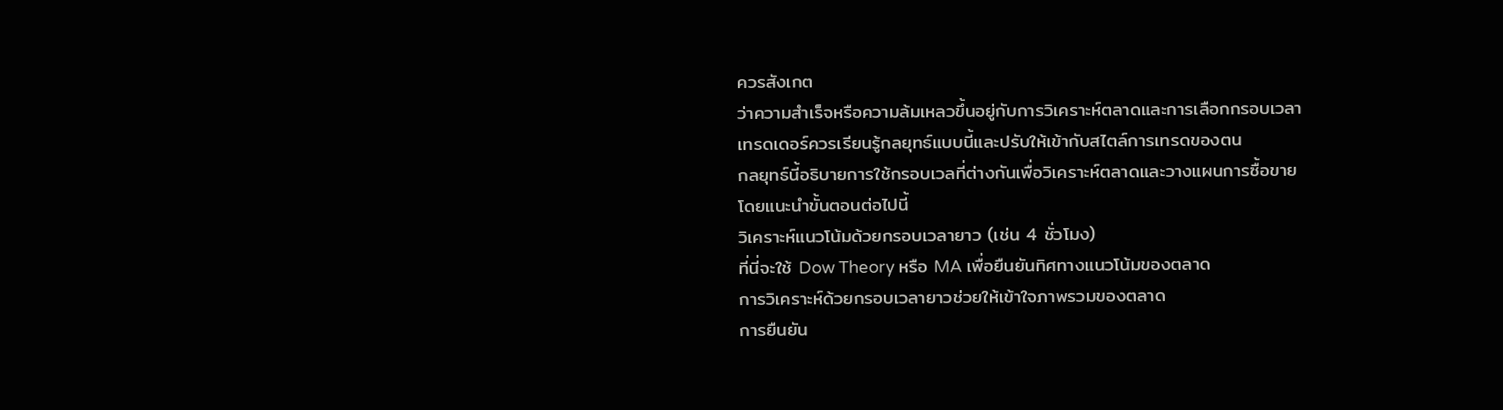ควรสังเกต
ว่าความสำเร็จหรือความล้มเหลวขึ้นอยู่กับการวิเคราะห์ตลาดและการเลือกกรอบเวลา
เทรดเดอร์ควรเรียนรู้กลยุทธ์แบบนี้และปรับให้เข้ากับสไตล์การเทรดของตน
กลยุทธ์นี้อธิบายการใช้กรอบเวลที่ต่างกันเพื่อวิเคราะห์ตลาดและวางแผนการซื้อขาย
โดยแนะนำขั้นตอนต่อไปนี้
วิเคราะห์แนวโน้มด้วยกรอบเวลายาว (เช่น 4 ชั่วโมง)
ที่นี่จะใช้ Dow Theory หรือ MA เพื่อยืนยันทิศทางแนวโน้มของตลาด
การวิเคราะห์ด้วยกรอบเวลายาวช่วยให้เข้าใจภาพรวมของตลาด
การยืนยัน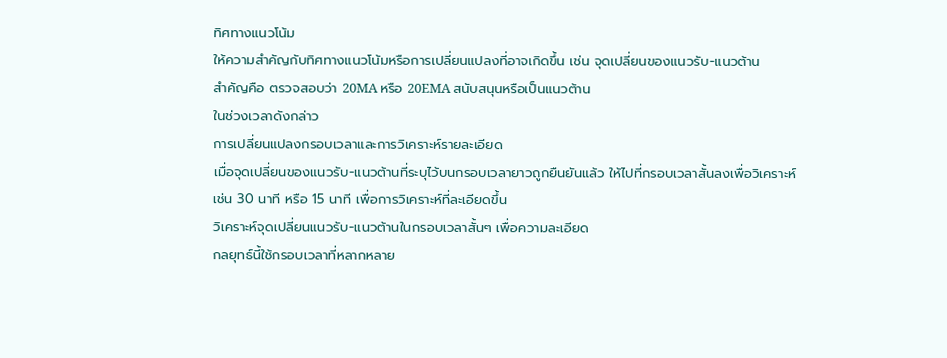ทิศทางแนวโน้ม
ให้ความสำคัญกับทิศทางแนวโน้มหรือการเปลี่ยนแปลงที่อาจเกิดขึ้น เช่น จุดเปลี่ยนของแนวรับ-แนวต้าน
สำคัญคือ ตรวจสอบว่า 20MA หรือ 20EMA สนับสนุนหรือเป็นแนวต้าน
ในช่วงเวลาดังกล่าว
การเปลี่ยนแปลงกรอบเวลาและการวิเคราะห์รายละเอียด
เมื่อจุดเปลี่ยนของแนวรับ-แนวต้านที่ระบุไว้บนกรอบเวลายาวถูกยืนยันแล้ว ให้ไปที่กรอบเวลาสั้นลงเพื่อวิเคราะห์
เช่น 30 นาที หรือ 15 นาที เพื่อการวิเคราะห์ที่ละเอียดขึ้น
วิเคราะห์จุดเปลี่ยนแนวรับ-แนวต้านในกรอบเวลาสั้นๆ เพื่อความละเอียด
กลยุทธ์นี้ใช้กรอบเวลาที่หลากหลาย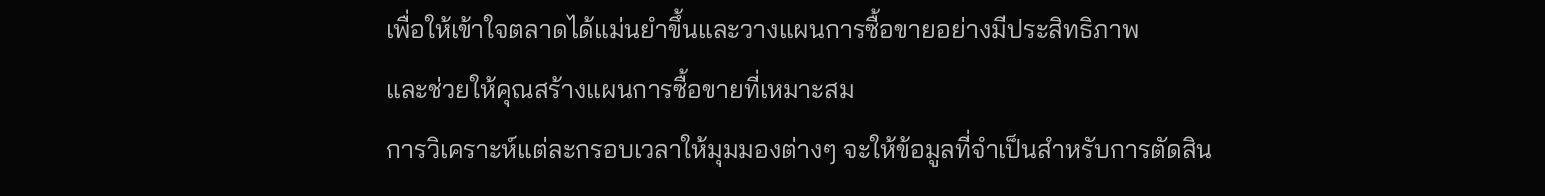เพื่อให้เข้าใจตลาดได้แม่นยำขึ้นและวางแผนการซื้อขายอย่างมีประสิทธิภาพ
และช่วยให้คุณสร้างแผนการซื้อขายที่เหมาะสม
การวิเคราะห์แต่ละกรอบเวลาให้มุมมองต่างๆ จะให้ข้อมูลที่จำเป็นสำหรับการตัดสิน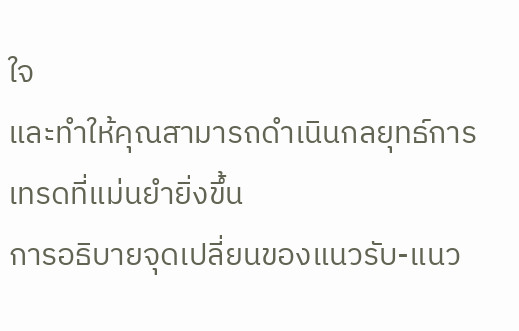ใจ
และทำให้คุณสามารถดำเนินกลยุทธ์การเทรดที่แม่นยำยิ่งขึ้น
การอธิบายจุดเปลี่ยนของแนวรับ-แนว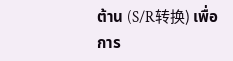ต้าน (S/R转换) เพื่อการ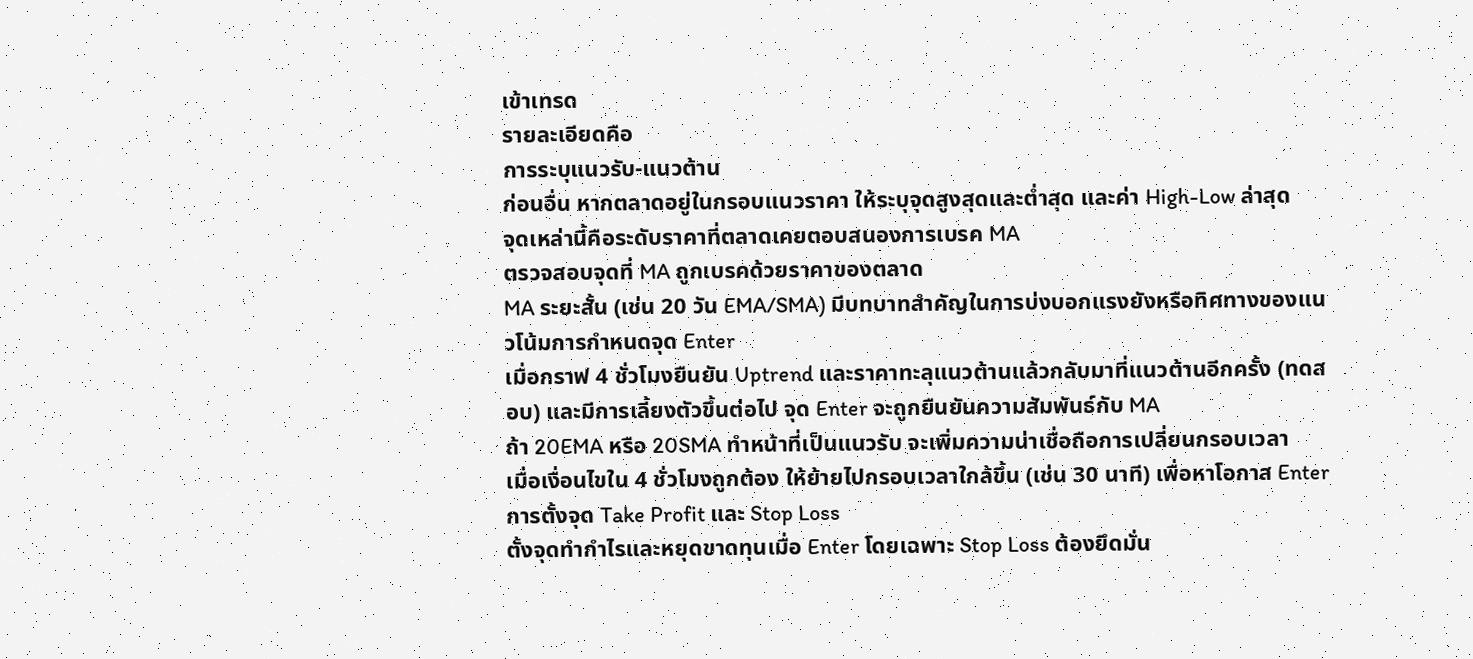เข้าเทรด
รายละเอียดคือ
การระบุแนวรับ-แนวต้าน
ก่อนอื่น หากตลาดอยู่ในกรอบแนวราคา ให้ระบุจุดสูงสุดและต่ำสุด และค่า High-Low ล่าสุด
จุดเหล่านี้คือระดับราคาที่ตลาดเคยตอบสนองการเบรค MA
ตรวจสอบจุดที่ MA ถูกเบรคด้วยราคาของตลาด
MA ระยะสั้น (เช่น 20 วัน EMA/SMA) มีบทบาทสำคัญในการบ่งบอกแรงยังหรือทิศทางของแนวโน้มการกำหนดจุด Enter
เมื่อกราฟ 4 ชั่วโมงยืนยัน Uptrend และราคาทะลุแนวต้านแล้วกลับมาที่แนวต้านอีกครั้ง (ทดสอบ) และมีการเลี้ยงตัวขึ้นต่อไป จุด Enter จะถูกยืนยันความสัมพันธ์กับ MA
ถ้า 20EMA หรือ 20SMA ทำหน้าที่เป็นแนวรับ จะเพิ่มความน่าเชื่อถือการเปลี่ยนกรอบเวลา
เมื่อเงื่อนไขใน 4 ชั่วโมงถูกต้อง ให้ย้ายไปกรอบเวลาใกล้ขึ้น (เช่น 30 นาที) เพื่อหาโอกาส Enterการตั้งจุด Take Profit และ Stop Loss
ตั้งจุดทำกำไรและหยุดขาดทุนเมื่อ Enter โดยเฉพาะ Stop Loss ต้องยึดมั่น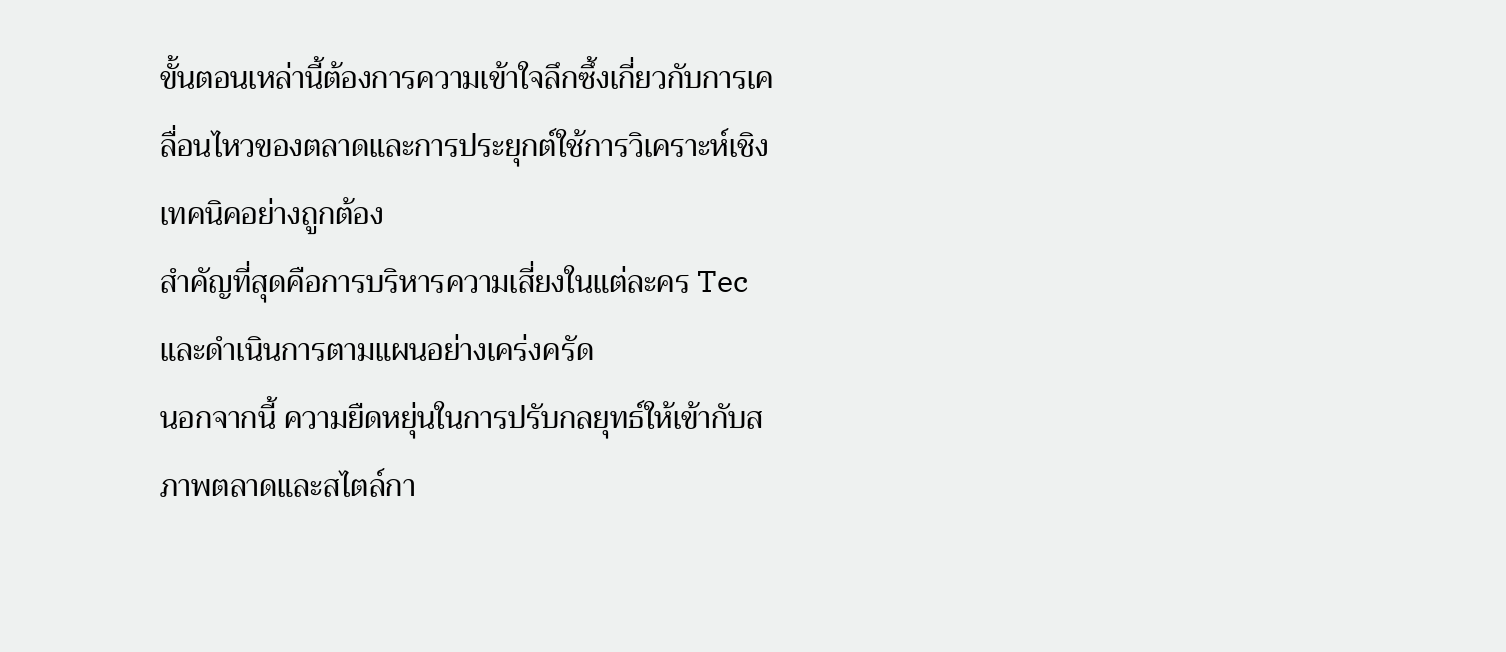ขั้นตอนเหล่านี้ต้องการความเข้าใจลึกซึ้งเกี่ยวกับการเคลื่อนไหวของตลาดและการประยุกต์ใช้การวิเคราะห์เชิงเทคนิคอย่างถูกต้อง
สำคัญที่สุดคือการบริหารความเสี่ยงในแต่ละคร Tec และดำเนินการตามแผนอย่างเคร่งครัด
นอกจากนี้ ความยืดหยุ่นในการปรับกลยุทธ์ให้เข้ากับสภาพตลาดและสไตล์กา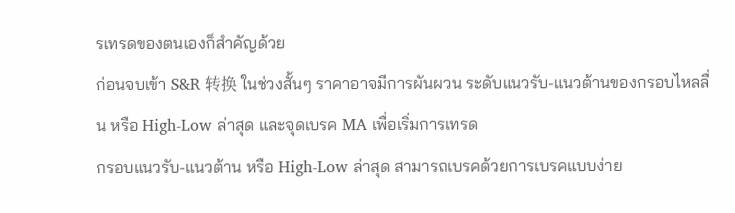รเทรดของตนเองก็สำคัญด้วย
ก่อนจบเข้า S&R 转换 ในช่วงสั้นๆ ราคาอาจมีการผันผวน ระดับแนวรับ-แนวต้านของกรอบไหลลื่น หรือ High-Low ล่าสุด และจุดเบรค MA เพื่อเริ่มการเทรด
กรอบแนวรับ-แนวต้าน หรือ High-Low ล่าสุด สามารถเบรคด้วยการเบรคแบบง่าย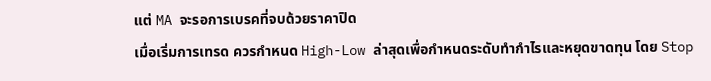แต่ MA จะรอการเบรคที่จบด้วยราคาปิด
เมื่อเริ่มการเทรด ควรกำหนด High-Low ล่าสุดเพื่อกำหนดระดับทำกำไรและหยุดขาดทุน โดย Stop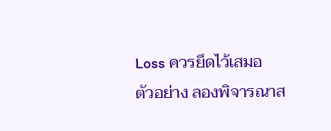Loss ควรยึดไว้เสมอ
ตัวอย่าง ลองพิจารณาส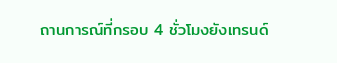ถานการณ์ที่กรอบ 4 ชั่วโมงยังเทรนด์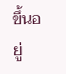ขึ้นอยู่